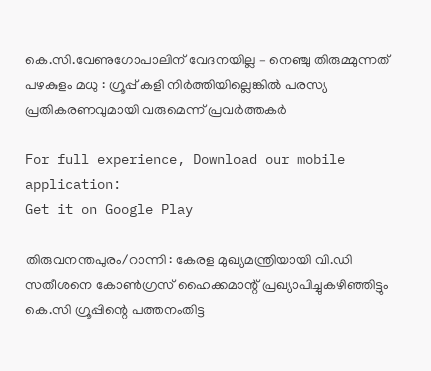കെ.സി.വേണുഗോപാലിന് വേദനയില്ല – നെഞ്ചു തിരുമ്മുന്നത് പഴകുളം മധു : ഗ്രൂപ്പ് കളി നിര്‍ത്തിയില്ലെങ്കില്‍ പരസ്യ പ്രതികരണവുമായി വരുമെന്ന് പ്രവര്‍ത്തകര്‍

For full experience, Download our mobile application:
Get it on Google Play

തിരുവനന്തപുരം/റാന്നി : കേരള മുഖ്യമന്ത്രിയായി വി.ഡി സതീശനെ കോണ്‍ഗ്രസ് ഹൈക്കമാന്റ് പ്രഖ്യാപിച്ചുകഴിഞ്ഞിട്ടും കെ.സി ഗ്രൂപ്പിന്റെ പത്തനംതിട്ട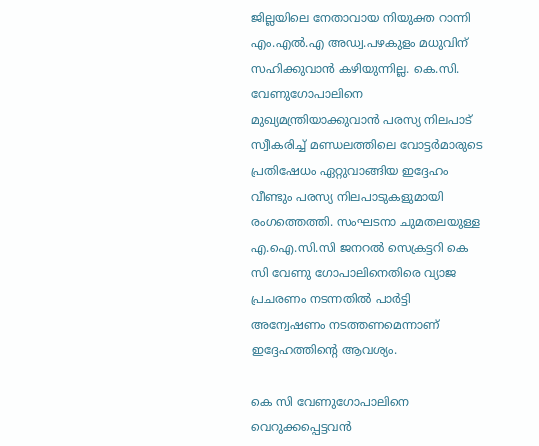ജില്ലയിലെ നേതാവായ നിയുക്ത റാന്നി എം.എല്‍.എ അഡ്വ.പഴകുളം മധുവിന് സഹിക്കുവാന്‍ കഴിയുന്നില്ല. കെ.സി. വേണുഗോപാലിനെ മുഖ്യമന്ത്രിയാക്കുവാന്‍ പരസ്യ നിലപാട് സ്വീകരിച്ച് മണ്ഡലത്തിലെ വോട്ടര്‍മാരുടെ പ്രതിഷേധം ഏറ്റുവാങ്ങിയ ഇദ്ദേഹം വീണ്ടും പരസ്യ നിലപാടുകളുമായി രംഗത്തെത്തി. സംഘടനാ ചുമതലയുള്ള എ.ഐ.സി.സി ജനറല്‍ സെക്രട്ടറി കെ സി വേണു ഗോപാലിനെതിരെ വ്യാജ പ്രചരണം നടന്നതില്‍ പാര്‍ട്ടി അന്വേഷണം നടത്തണമെന്നാണ് ഇദ്ദേഹത്തിന്റെ ആവശ്യം.

കെ സി വേണുഗോപാലിനെ വെറുക്കപ്പെട്ടവന്‍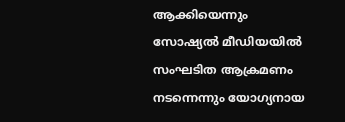ആക്കിയെന്നും  സോഷ്യല്‍ മീഡിയയില്‍ സംഘടിത ആക്രമണം നടന്നെന്നും യോഗ്യനായ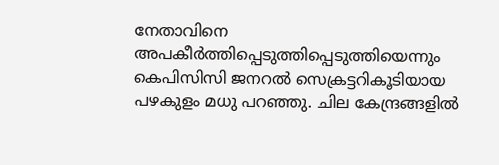നേതാവിനെ അപകീര്‍ത്തിപ്പെടുത്തിപ്പെടുത്തിയെന്നും കെപിസിസി ജനറല്‍ സെക്രട്ടറികൂടിയായ പഴകുളം മധു പറഞ്ഞു. ചില കേന്ദ്രങ്ങളില്‍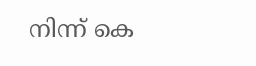നിന്ന് കെ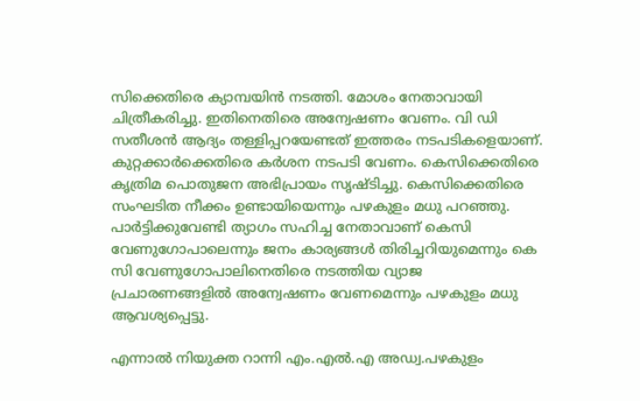സിക്കെതിരെ ക്യാമ്പയിന്‍ നടത്തി. മോശം നേതാവായി ചിത്രീകരിച്ചു. ഇതിനെതിരെ അന്വേഷണം വേണം. വി ഡി സതീശന്‍ ആദ്യം തള്ളിപ്പറയേണ്ടത് ഇത്തരം നടപടികളെയാണ്. കുറ്റക്കാര്‍ക്കെതിരെ കര്‍ശന നടപടി വേണം. കെസിക്കെതിരെ കൃത്രിമ പൊതുജന അഭിപ്രായം സൃഷ്ടിച്ചു. കെസിക്കെതിരെ സംഘടിത നീക്കം ഉണ്ടായിയെന്നും പഴകുളം മധു പറഞ്ഞു. പാര്‍ട്ടിക്കുവേണ്ടി ത്യാഗം സഹിച്ച നേതാവാണ് കെസി വേണുഗോപാലെന്നും ജനം കാര്യങ്ങള്‍ തിരിച്ചറിയുമെന്നും കെ സി വേണുഗോപാലിനെതിരെ നടത്തിയ വ്യാജ പ്രചാരണങ്ങളില്‍ അന്വേഷണം വേണമെന്നും പഴകുളം മധു ആവശ്യപ്പെട്ടു.

എന്നാല്‍ നിയുക്ത റാന്നി എം.എല്‍.എ അഡ്വ.പഴകുളം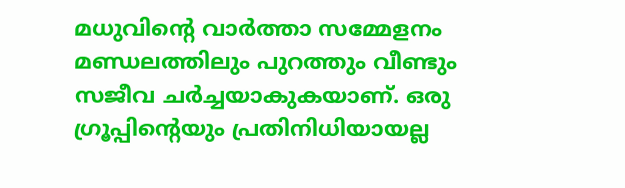മധുവിന്റെ വാര്‍ത്താ സമ്മേളനം മണ്ഡലത്തിലും പുറത്തും വീണ്ടും സജീവ ചര്‍ച്ചയാകുകയാണ്. ഒരു ഗ്രൂപ്പിന്റെയും പ്രതിനിധിയായല്ല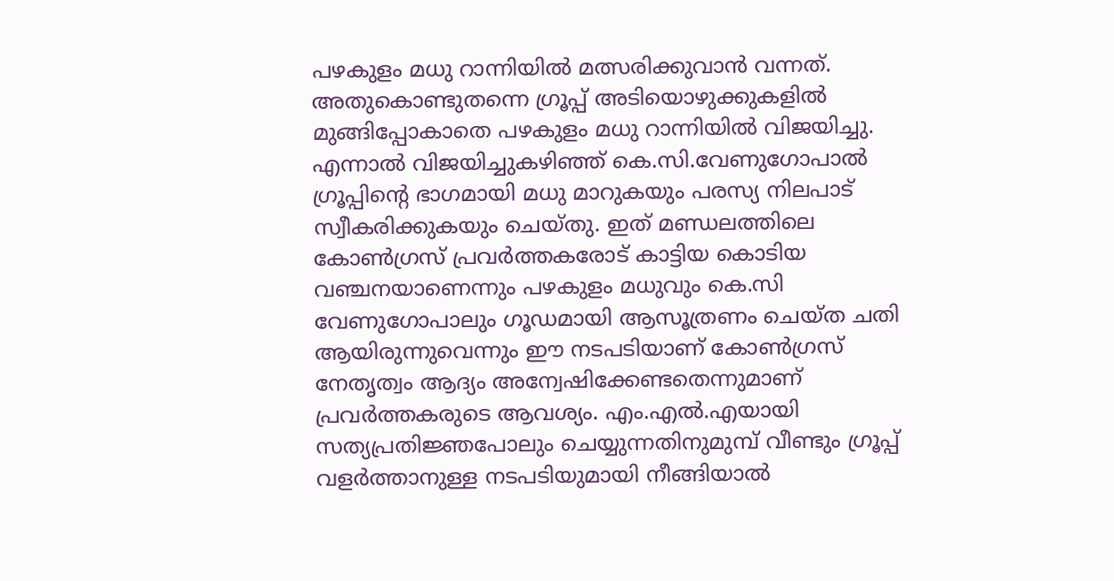പഴകുളം മധു റാന്നിയില്‍ മത്സരിക്കുവാന്‍ വന്നത്. അതുകൊണ്ടുതന്നെ ഗ്രൂപ്പ് അടിയൊഴുക്കുകളില്‍ മുങ്ങിപ്പോകാതെ പഴകുളം മധു റാന്നിയില്‍ വിജയിച്ചു. എന്നാല്‍ വിജയിച്ചുകഴിഞ്ഞ് കെ.സി.വേണുഗോപാല്‍ ഗ്രൂപ്പിന്റെ ഭാഗമായി മധു മാറുകയും പരസ്യ നിലപാട് സ്വീകരിക്കുകയും ചെയ്തു. ഇത് മണ്ഡലത്തിലെ കോണ്‍ഗ്രസ് പ്രവര്‍ത്തകരോട് കാട്ടിയ കൊടിയ വഞ്ചനയാണെന്നും പഴകുളം മധുവും കെ.സി വേണുഗോപാലും ഗൂഡമായി ആസൂത്രണം ചെയ്ത ചതി ആയിരുന്നുവെന്നും ഈ നടപടിയാണ് കോണ്‍ഗ്രസ് നേതൃത്വം ആദ്യം അന്വേഷിക്കേണ്ടതെന്നുമാണ് പ്രവര്‍ത്തകരുടെ ആവശ്യം. എം.എല്‍.എയായി സത്യപ്രതിജ്ഞപോലും ചെയ്യുന്നതിനുമുമ്പ് വീണ്ടും ഗ്രൂപ്പ് വളര്‍ത്താനുള്ള നടപടിയുമായി നീങ്ങിയാല്‍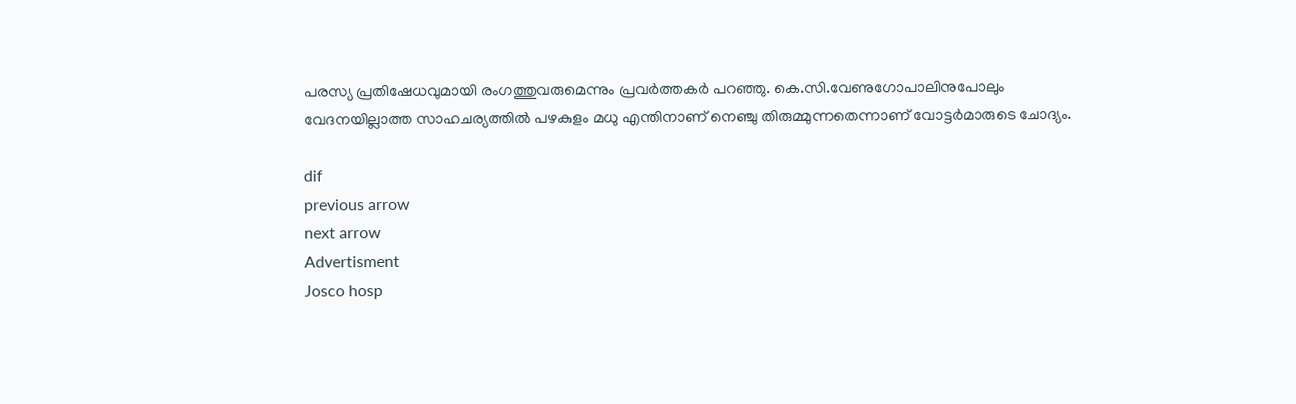പരസ്യ പ്രതിഷേധവുമായി രംഗത്തുവരുമെന്നും പ്രവര്‍ത്തകര്‍ പറഞ്ഞു. കെ.സി.വേണുഗോപാലിനുപോലും വേദനയില്ലാത്ത സാഹചര്യത്തില്‍ പഴകുളം മധു എന്തിനാണ് നെഞ്ചു തിരുമ്മുന്നതെന്നാണ് വോട്ടര്‍മാരുടെ ചോദ്യം.

dif
previous arrow
next arrow
Advertisment
Josco hosp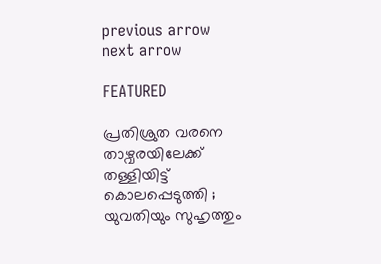previous arrow
next arrow

FEATURED

പ്രതിശ്രുത വരനെ താഴ്വരയിലേക്ക് തള്ളിയിട്ട് കൊലപ്പെടുത്തി ; യുവതിയും സുഹൃത്തും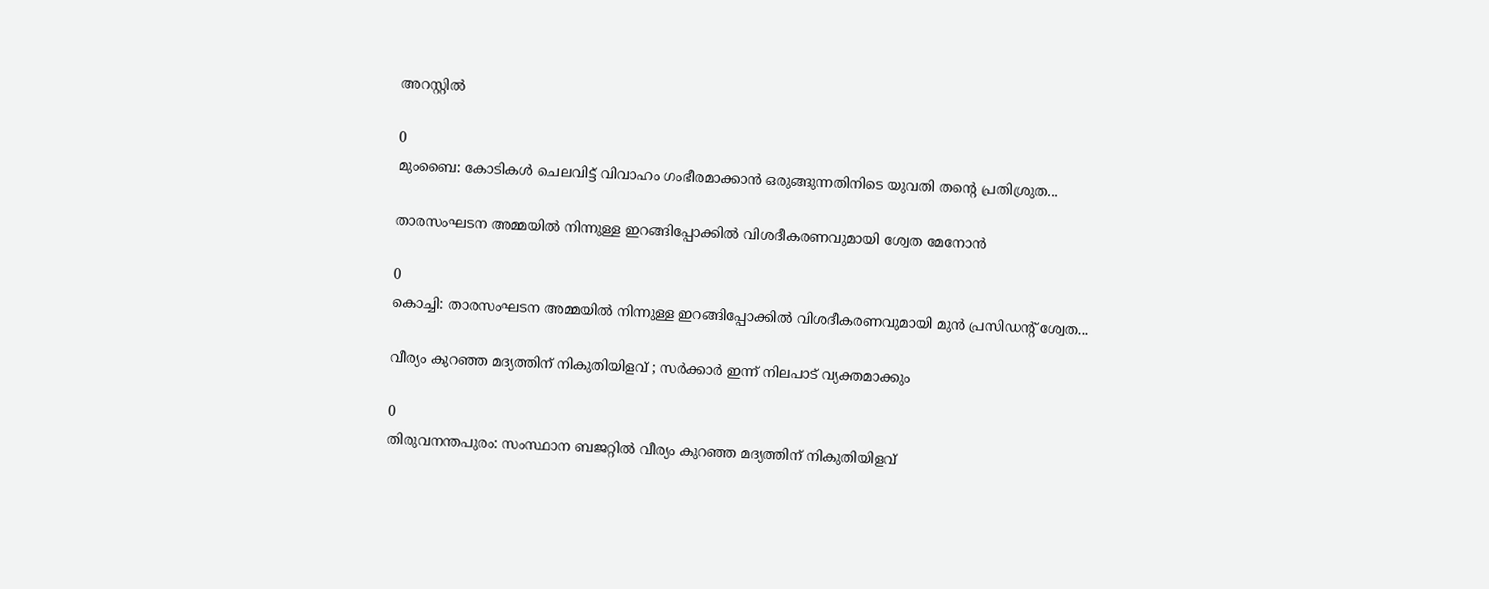അറസ്റ്റിൽ

0
മുംബൈ: കോടികൾ ചെലവിട്ട് വിവാഹം ഗംഭീരമാക്കാൻ ഒരുങ്ങുന്നതിനിടെ യുവതി തന്റെ പ്രതിശ്രുത...

താരസംഘടന അമ്മയിൽ നിന്നുള്ള ഇറങ്ങിപ്പോക്കിൽ വിശദീകരണവുമായി ശ്വേത മേനോൻ

0
കൊച്ചി: താരസംഘടന അമ്മയിൽ നിന്നുള്ള ഇറങ്ങിപ്പോക്കിൽ വിശദീകരണവുമായി മുൻ പ്രസിഡന്റ് ശ്വേത...

വീര്യം കുറഞ്ഞ മദ്യത്തിന് നികുതിയിളവ് ; സർക്കാർ ഇന്ന് നിലപാട് വ്യക്തമാക്കും

0
തിരുവനന്തപുരം: സംസ്ഥാന ബജറ്റിൽ വീര്യം കുറഞ്ഞ മദ്യത്തിന് നികുതിയിളവ്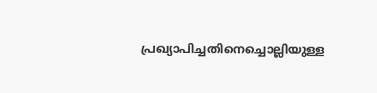പ്രഖ്യാപിച്ചതിനെച്ചൊല്ലിയുള്ള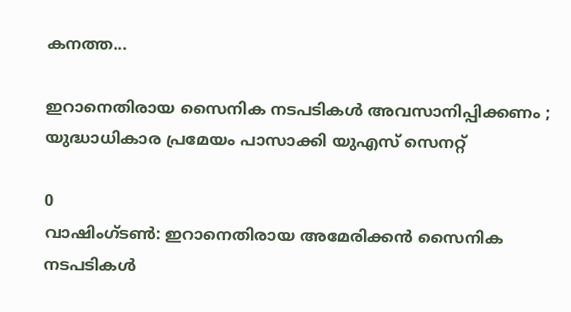കനത്ത...

ഇറാനെതിരായ സൈനിക നടപടികൾ അവസാനിപ്പിക്കണം ; യുദ്ധാധികാര പ്രമേയം പാസാക്കി യുഎസ് സെനറ്റ്

0
വാഷിംഗ്ടൺ: ഇറാനെതിരായ അമേരിക്കൻ സൈനിക നടപടികൾ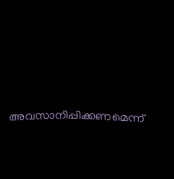അവസാനിപ്പിക്കണമെന്ന്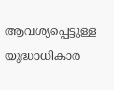ആവശ്യപ്പെട്ടുള്ള യുദ്ധാധികാര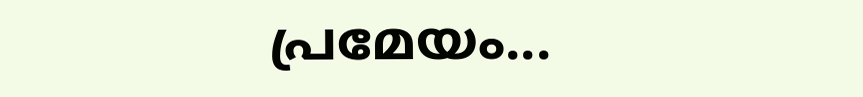പ്രമേയം...